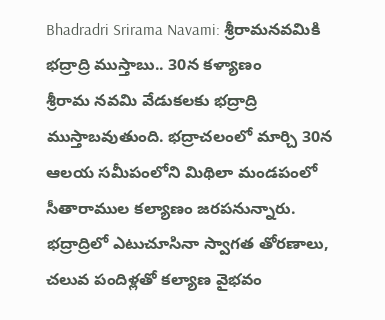Bhadradri Srirama Navami: శ్రీరామనవమికి భద్రాద్రి ముస్తాబు.. 30న కళ్యాణం
శ్రీరామ నవమి వేడుకలకు భద్రాద్రి ముస్తాబవుతుంది. భద్రాచలంలో మార్చి 30న ఆలయ సమీపంలోని మిథిలా మండపంలో సీతారాముల కల్యాణం జరపనున్నారు. భద్రాద్రిలో ఎటుచూసినా స్వాగత తోరణాలు, చలువ పందిళ్లతో కల్యాణ వైభవం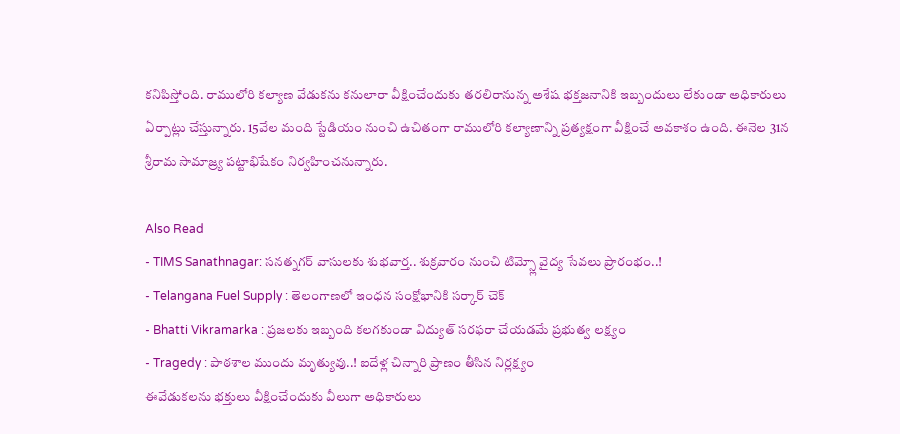కనిపిస్తోంది. రాములోరి కల్యాణ వేడుకను కనులారా వీక్షించేందుకు తరలిరానున్న అశేష భక్తజనానికి ఇబ్బందులు లేకుండా అధికారులు ఏర్పాట్లు చేస్తున్నారు. 15వేల మంది స్టేడియం నుంచి ఉచితంగా రాములోరి కల్యాణాన్ని ప్రత్యక్షంగా వీక్షించే అవకాశం ఉంది. ఈనెల 31న శ్రీరామ సామాజ్ర్య పట్టాభిషేకం నిర్వహించనున్నారు.

Also Read
- TIMS Sanathnagar: సనత్నగర్ వాసులకు శుభవార్త.. శుక్రవారం నుంచి టిమ్స్లో వైద్య సేవలు ప్రారంభం..!
- Telangana Fuel Supply : తెలంగాణలో ఇంధన సంక్షోభానికి సర్కార్ చెక్
- Bhatti Vikramarka : ప్రజలకు ఇబ్బంది కలగకుండా విద్యుత్ సరఫరా చేయడమే ప్రభుత్వ లక్ష్యం
- Tragedy : పాఠశాల ముందు మృత్యువు..! ఐదేళ్ల చిన్నారి ప్రాణం తీసిన నిర్లక్ష్యం
ఈవేడుకలను భక్తులు వీక్షించేందుకు వీలుగా అధికారులు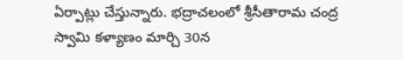ఏర్పాట్లు చేస్తున్నారు. భద్రాచలంలో శ్రీసీతారామ చంద్ర స్వామి కళ్యాణం మార్చి 30న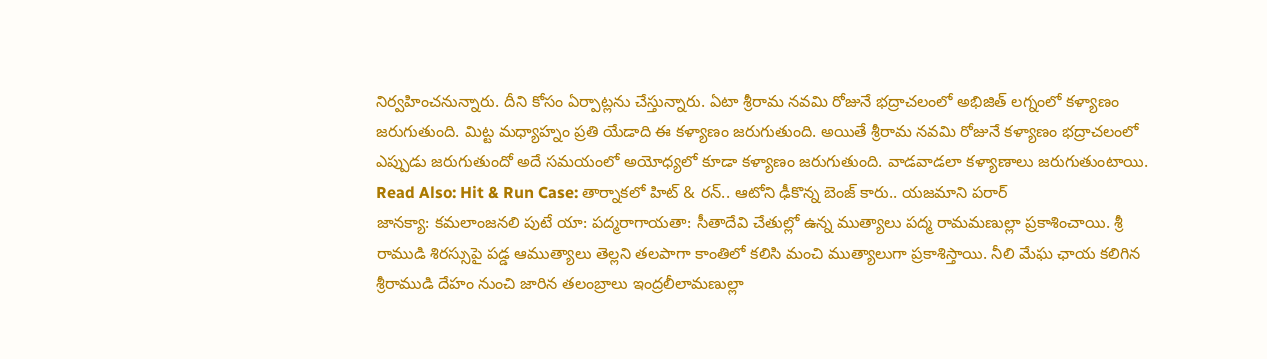నిర్వహించనున్నారు. దీని కోసం ఏర్పాట్లను చేస్తున్నారు. ఏటా శ్రీరామ నవమి రోజునే భద్రాచలంలో అభిజిత్ లగ్నంలో కళ్యాణం జరుగుతుంది. మిట్ట మధ్యాహ్నం ప్రతి యేడాది ఈ కళ్యాణం జరుగుతుంది. అయితే శ్రీరామ నవమి రోజునే కళ్యాణం భద్రాచలంలో ఎప్పుడు జరుగుతుందో అదే సమయంలో అయోధ్యలో కూడా కళ్యాణం జరుగుతుంది. వాడవాడలా కళ్యాణాలు జరుగుతుంటాయి.
Read Also: Hit & Run Case: తార్నాకలో హిట్ & రన్.. ఆటోని ఢీకొన్న బెంజ్ కారు.. యజమాని పరార్
జానక్యా: కమలాంజనలి పుటే యా: పద్మరాగాయతా: సీతాదేవి చేతుల్లో ఉన్న ముత్యాలు పద్మ రామమణుల్లా ప్రకాశించాయి. శ్రీ రాముడి శిరస్సుపై పడ్డ ఆముత్యాలు తెల్లని తలపాగా కాంతిలో కలిసి మంచి ముత్యాలుగా ప్రకాశిస్తాయి. నీలి మేఘ ఛాయ కలిగిన శ్రీరాముడి దేహం నుంచి జారిన తలంబ్రాలు ఇంద్రలీలామణుల్లా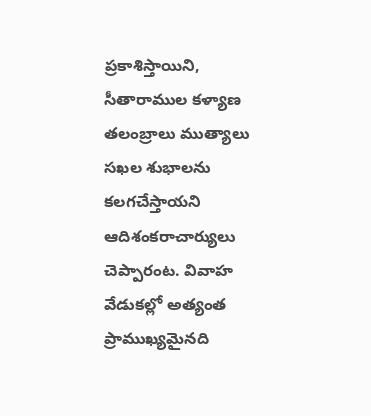ప్రకాశిస్తాయిని, సీతారాముల కళ్యాణ తలంబ్రాలు ముత్యాలు సఖల శుభాలను కలగచేస్తాయని ఆదిశంకరాచార్యులు చెప్పారంట. వివాహ వేడుకల్లో అత్యంత ప్రాముఖ్యమైనది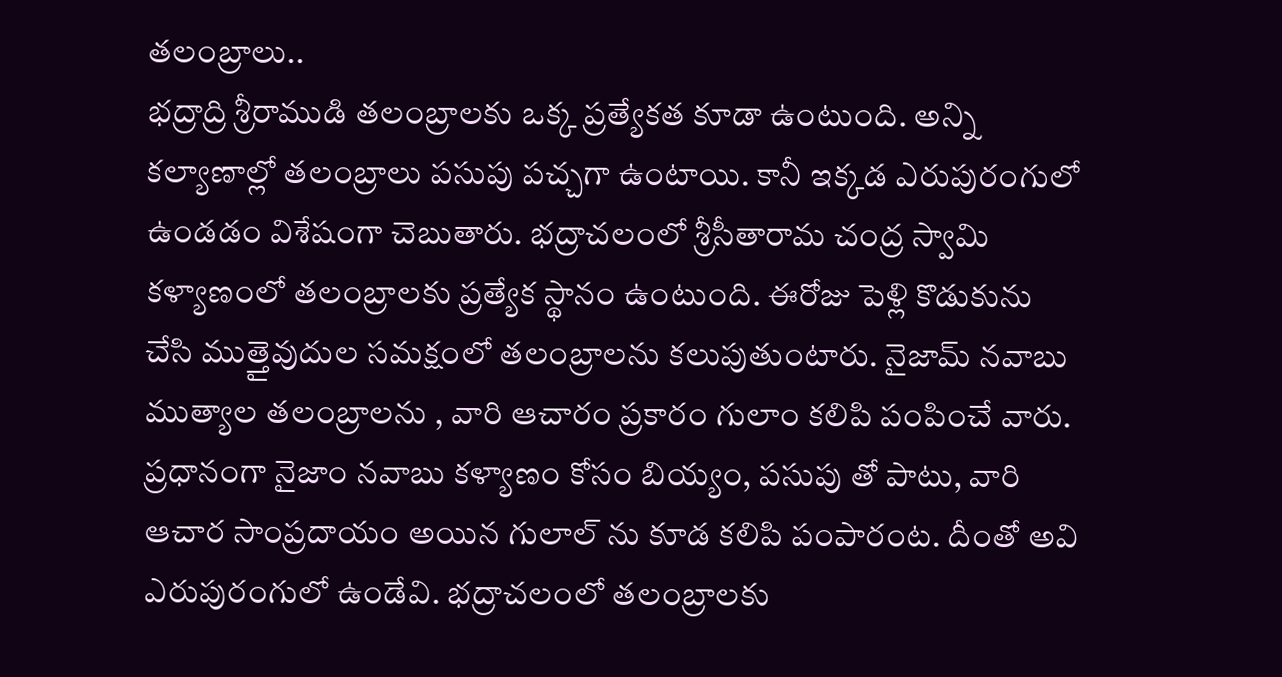తలంబ్రాలు..
భద్రాద్రి శ్రీరాముడి తలంబ్రాలకు ఒక్క ప్రత్యేకత కూడా ఉంటుంది. అన్ని కల్యాణాల్లో తలంబ్రాలు పసుపు పచ్చగా ఉంటాయి. కానీ ఇక్కడ ఎరుపురంగులో ఉండడం విశేషంగా చెబుతారు. భద్రాచలంలో శ్రీసీతారామ చంద్ర స్వామి కళ్యాణంలో తలంబ్రాలకు ప్రత్యేక స్థానం ఉంటుంది. ఈరోజు పెళ్లి కొడుకును చేసి ముత్తైవుదుల సమక్షంలో తలంబ్రాలను కలుపుతుంటారు. నైజామ్ నవాబు ముత్యాల తలంబ్రాలను , వారి ఆచారం ప్రకారం గులాం కలిపి పంపించే వారు. ప్రధానంగా నైజాం నవాబు కళ్యాణం కోసం బియ్యం, పసుపు తో పాటు, వారి ఆచార సాంప్రదాయం అయిన గులాల్ ను కూడ కలిపి పంపారంట. దీంతో అవి ఎరుపురంగులో ఉండేవి. భద్రాచలంలో తలంబ్రాలకు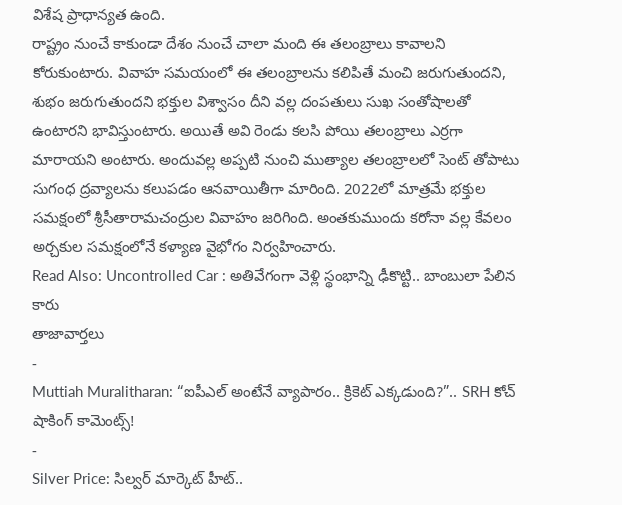విశేష ప్రాధాన్యత ఉంది.
రాష్ట్రం నుంచే కాకుండా దేశం నుంచే చాలా మంది ఈ తలంబ్రాలు కావాలని కోరుకుంటారు. వివాహ సమయంలో ఈ తలంబ్రాలను కలిపితే మంచి జరుగుతుందని, శుభం జరుగుతుందని భక్తుల విశ్వాసం దీని వల్ల దంపతులు సుఖ సంతోషాలతో ఉంటారని భావిస్తుంటారు. అయితే అవి రెండు కలసి పోయి తలంబ్రాలు ఎర్రగా మారాయని అంటారు. అందువల్ల అప్పటి నుంచి ముత్యాల తలంబ్రాలలో సెంట్ తోపాటు సుగంధ ద్రవ్యాలను కలుపడం ఆనవాయితీగా మారింది. 2022లో మాత్రమే భక్తుల సమక్షంలో శ్రీసీతారామచంద్రుల వివాహం జరిగింది. అంతకుముందు కరోనా వల్ల కేవలం అర్చకుల సమక్షంలోనే కళ్యాణ వైభోగం నిర్వహించారు.
Read Also: Uncontrolled Car : అతివేగంగా వెళ్లి స్థంభాన్ని ఢీకొట్టి.. బాంబులా పేలిన కారు
తాజావార్తలు
-
Muttiah Muralitharan: “ఐపీఎల్ అంటేనే వ్యాపారం.. క్రికెట్ ఎక్కడుంది?”.. SRH కోచ్ షాకింగ్ కామెంట్స్!
-
Silver Price: సిల్వర్ మార్కెట్ హీట్..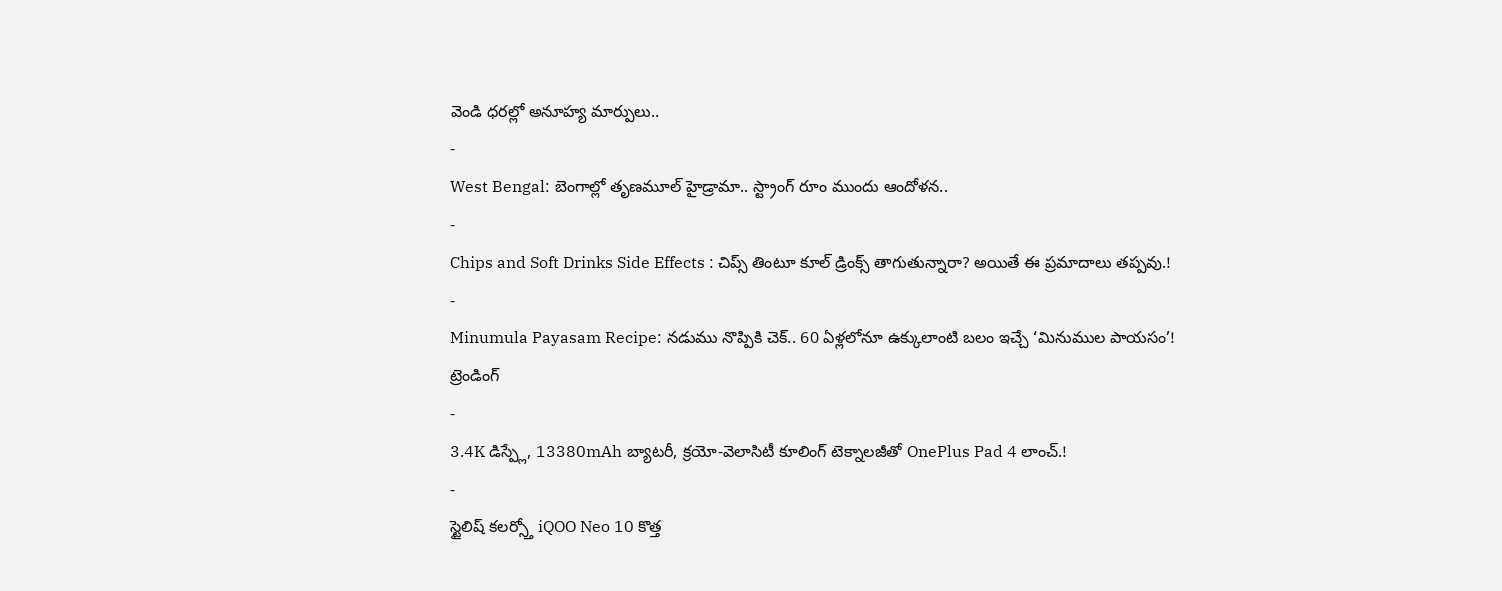వెండి ధరల్లో అనూహ్య మార్పులు..
-
West Bengal: బెంగాల్లో తృణమూల్ హైడ్రామా.. స్ట్రాంగ్ రూం ముందు ఆందోళన..
-
Chips and Soft Drinks Side Effects : చిప్స్ తింటూ కూల్ డ్రింక్స్ తాగుతున్నారా? అయితే ఈ ప్రమాదాలు తప్పవు.!
-
Minumula Payasam Recipe: నడుము నొప్పికి చెక్.. 60 ఏళ్లలోనూ ఉక్కులాంటి బలం ఇచ్చే ‘మినుముల పాయసం’!
ట్రెండింగ్
-
3.4K డిస్ప్లే, 13380mAh బ్యాటరీ, క్రయో-వెలాసిటీ కూలింగ్ టెక్నాలజీతో OnePlus Pad 4 లాంచ్.!
-
స్టైలిష్ కలర్స్తో iQOO Neo 10 కొత్త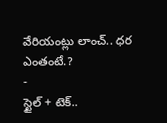వేరియంట్లు లాంచ్.. ధర ఎంతంటే.?
-
స్టైల్ + టెక్..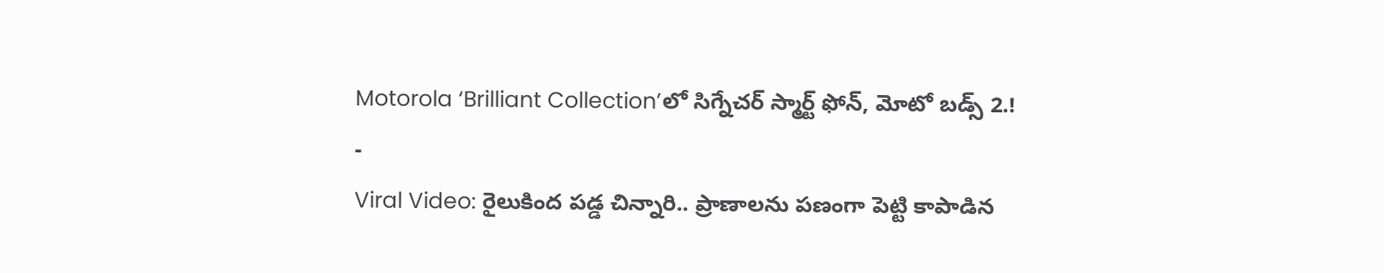Motorola ‘Brilliant Collection’లో సిగ్నేచర్ స్మార్ట్ ఫోన్, మోటో బడ్స్ 2.!
-
Viral Video: రైలుకింద పడ్డ చిన్నారి.. ప్రాణాలను పణంగా పెట్టి కాపాడిన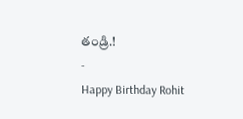తండ్రి.!
-
Happy Birthday Rohit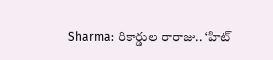Sharma: రికార్డుల రారాజు.. ‘హిట్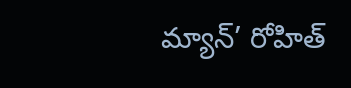మ్యాన్’ రోహిత్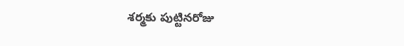శర్మకు పుట్టినరోజు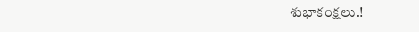శుభాకంక్షలు.!